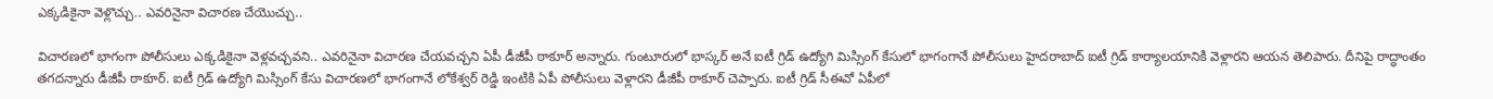ఎక్కడికైనా వెళ్లొచ్చు.. ఎవరినైనా విచారణ చేయొచ్చు..

విచారణలో భాగంగా పోలీసులు ఎక్కడికైనా వెళ్లవచ్చవని.. ఎవరినైనా విచారణ చేయవచ్చని ఏపీ డీజీపీ ఠాకూర్ అన్నారు. గుంటూరులో భాస్కర్ అనే ఐటీ గ్రిడ్ ఉద్యోగి మిస్సింగ్ కేసులో భాగంగానే పోలీసులు హైదరాబాద్ ఐటీ గ్రిడ్ కార్యాలయానికి వెళ్లారని ఆయన తెలిపారు. దీనిపై రాద్ధాంతం తగదన్నారు డీజీపీ ఠాకూర్. ఐటీ గ్రిడ్ ఉద్యోగి మిస్సింగ్ కేసు విచారణలో భాగంగానే లోకేశ్వర్ రెడ్డి ఇంటికి ఏపీ పోలీసులు వెళ్లారని డీజీపీ ఠాకూర్ చెప్పారు. ఐటీ గ్రిడ్ సీఈవో ఏపీలో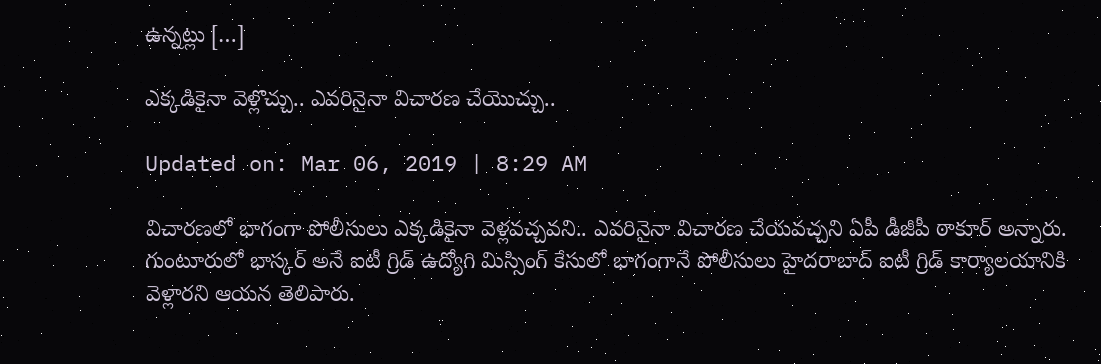ఉన్నట్లు […]

ఎక్కడికైనా వెళ్లొచ్చు.. ఎవరినైనా విచారణ చేయొచ్చు..

Updated on: Mar 06, 2019 | 8:29 AM

విచారణలో భాగంగా పోలీసులు ఎక్కడికైనా వెళ్లవచ్చవని.. ఎవరినైనా విచారణ చేయవచ్చని ఏపీ డీజీపీ ఠాకూర్ అన్నారు. గుంటూరులో భాస్కర్ అనే ఐటీ గ్రిడ్ ఉద్యోగి మిస్సింగ్ కేసులో భాగంగానే పోలీసులు హైదరాబాద్ ఐటీ గ్రిడ్ కార్యాలయానికి వెళ్లారని ఆయన తెలిపారు.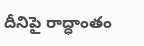దీనిపై రాద్ధాంతం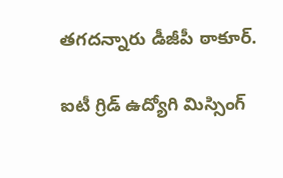తగదన్నారు డీజీపీ ఠాకూర్.

ఐటీ గ్రిడ్ ఉద్యోగి మిస్సింగ్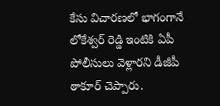కేసు విచారణలో భాగంగానే లోకేశ్వర్ రెడ్డి ఇంటికి ఏపీ పోలీసులు వెళ్లారని డీజీపీ ఠాకూర్ చెప్పారు.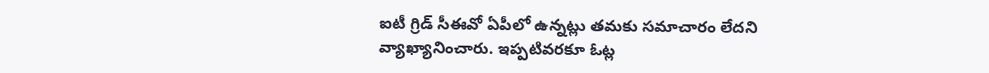ఐటీ గ్రిడ్ సీఈవో ఏపీలో ఉన్నట్లు తమకు సమాచారం లేదని వ్యాఖ్యానించారు. ఇప్పటివరకూ ఓట్ల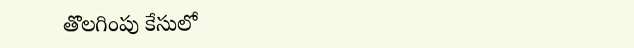తొలగింపు కేసులో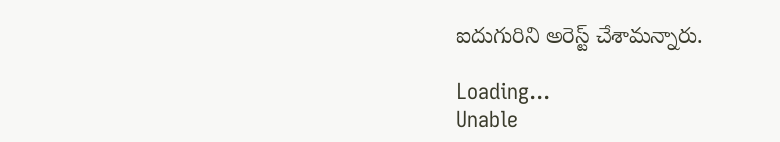ఐదుగురిని అరెస్ట్ చేశామన్నారు.

Loading...
Unable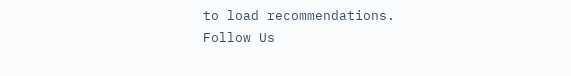to load recommendations.
Follow Us